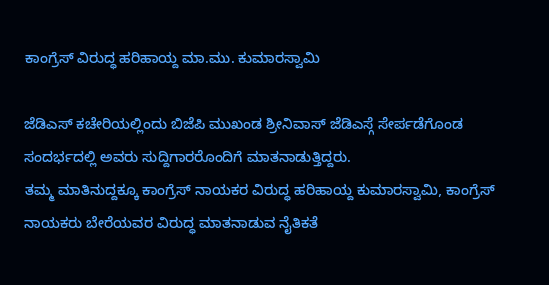ಕಾಂಗ್ರೆಸ್ ವಿರುದ್ಧ ಹರಿಹಾಯ್ದ ಮಾ.ಮು. ಕುಮಾರಸ್ವಾಮಿ

ಜೆಡಿಎಸ್ ಕಚೇರಿಯಲ್ಲಿಂದು ಬಿಜೆಪಿ ಮುಖಂಡ ಶ್ರೀನಿವಾಸ್ ಜೆಡಿಎಸ್ಗೆ ಸೇರ್ಪಡೆಗೊಂಡ ಸಂದರ್ಭದಲ್ಲಿ ಅವರು ಸುದ್ದಿಗಾರರೊಂದಿಗೆ ಮಾತನಾಡುತ್ತಿದ್ದರು.
ತಮ್ಮ ಮಾತಿನುದ್ದಕ್ಕೂ ಕಾಂಗ್ರೆಸ್ ನಾಯಕರ ವಿರುದ್ಧ ಹರಿಹಾಯ್ದ ಕುಮಾರಸ್ವಾಮಿ, ಕಾಂಗ್ರೆಸ್ ನಾಯಕರು ಬೇರೆಯವರ ವಿರುದ್ಧ ಮಾತನಾಡುವ ನೈತಿಕತೆ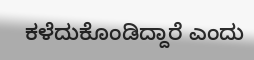ಕಳೆದುಕೊಂಡಿದ್ದಾರೆ ಎಂದು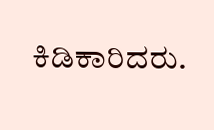ಕಿಡಿಕಾರಿದರು.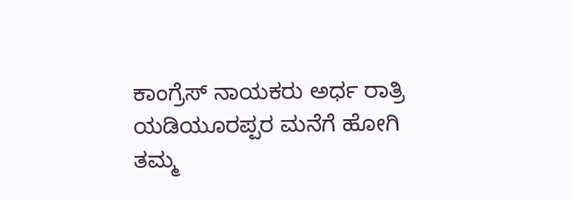ಕಾಂಗ್ರೆಸ್ ನಾಯಕರು ಅರ್ಧ ರಾತ್ರಿ ಯಡಿಯೂರಪ್ಪರ ಮನೆಗೆ ಹೋಗಿ ತಮ್ಮ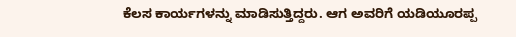ಕೆಲಸ ಕಾರ್ಯಗಳನ್ನು ಮಾಡಿಸುತ್ತಿದ್ದರು. ಆಗ ಅವರಿಗೆ ಯಡಿಯೂರಪ್ಪ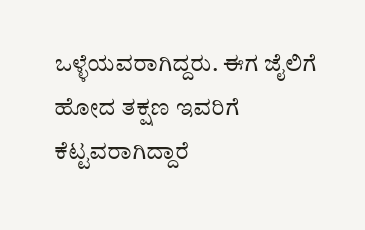ಒಳ್ಳೆಯವರಾಗಿದ್ದರು. ಈಗ ಜೈಲಿಗೆ ಹೋದ ತಕ್ಷಣ ಇವರಿಗೆ ಕೆಟ್ಟವರಾಗಿದ್ದಾರೆ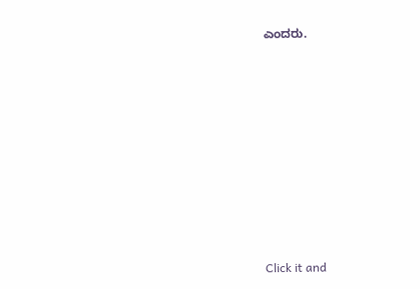ಎಂದರು.












Click it and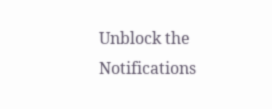Unblock the Notifications